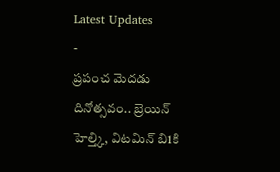Latest Updates
-
ప్రపంచ మెదడు దినోత్సవం.. బ్రెయిన్ హెల్త్కి, విటమిన్ బి1కి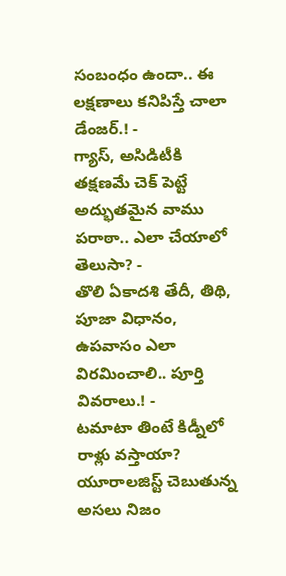సంబంధం ఉందా.. ఈ లక్షణాలు కనిపిస్తే చాలా డేంజర్.! -
గ్యాస్, అసిడిటీకి తక్షణమే చెక్ పెట్టే అద్భుతమైన వాము పరాఠా.. ఎలా చేయాలో తెలుసా? -
తొలి ఏకాదశి తేదీ, తిథి, పూజా విధానం, ఉపవాసం ఎలా విరమించాలి.. పూర్తి వివరాలు.! -
టమాటా తింటే కిడ్నీలో రాళ్లు వస్తాయా? యూరాలజిస్ట్ చెబుతున్న అసలు నిజం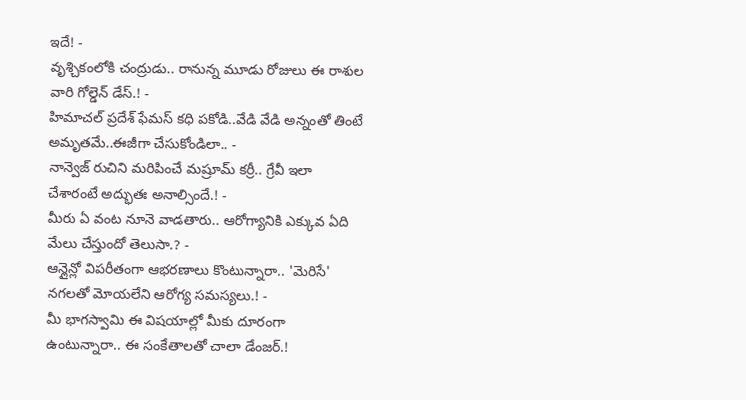ఇదే! -
వృశ్చికంలోకి చంద్రుడు.. రానున్న మూడు రోజులు ఈ రాశుల వారి గోల్డెన్ డేస్.! -
హిమాచల్ ప్రదేశ్ ఫేమస్ కధి పకోడి..వేడి వేడి అన్నంతో తింటే అమృతమే..ఈజీగా చేసుకోండిలా.. -
నాన్వెజ్ రుచిని మరిపించే మష్రూమ్ కర్రీ.. గ్రేవీ ఇలా చేశారంటే అద్భుతః అనాల్సిందే.! -
మీరు ఏ వంట నూనె వాడతారు.. ఆరోగ్యానికి ఎక్కువ ఏది మేలు చేస్తుందో తెలుసా.? -
ఆన్లైన్లో విపరీతంగా ఆభరణాలు కొంటున్నారా.. 'మెరిసే' నగలతో మోయలేని ఆరోగ్య సమస్యలు.! -
మీ భాగస్వామి ఈ విషయాల్లో మీకు దూరంగా ఉంటున్నారా.. ఈ సంకేతాలతో చాలా డేంజర్.!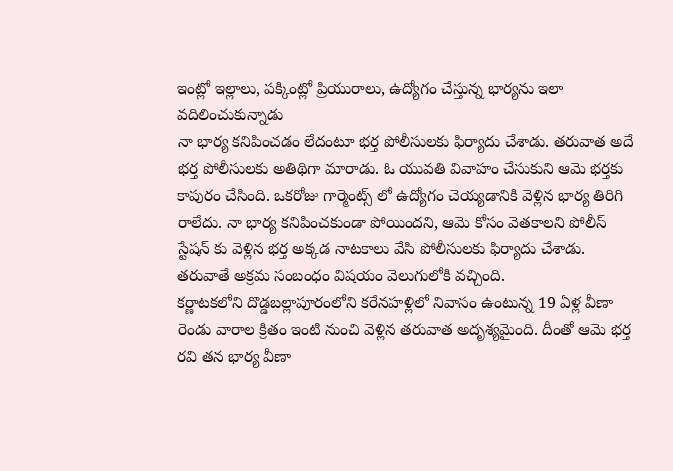ఇంట్లో ఇల్లాలు, పక్కింట్లో ప్రియురాలు, ఉద్యోగం చేస్తున్న భార్యను ఇలా వదిలించుకున్నాడు
నా భార్య కనిపించడం లేదంటూ భర్త పోలీసులకు ఫిర్యాదు చేశాడు. తరువాత అదే భర్త పోలీసులకు అతిథిగా మారాడు. ఓ యువతి వివాహం చేసుకుని ఆమె భర్తకు కాపురం చేసింది. ఒకరోజు గార్మెంట్స్ లో ఉద్యోగం చెయ్యడానికి వెళ్లిన భార్య తిరిగి రాలేదు. నా భార్య కనిపించకుండా పోయిందని, ఆమె కోసం వెతకాలని పోలీస్ స్టేషన్ కు వెళ్లిన భర్త అక్కడ నాటకాలు వేసి పోలీసులకు ఫిర్యాదు చేశాడు. తరువాతే అక్రమ సంబంధం విషయం వెలుగులోకి వచ్చింది.
కర్ణాటకలోని దొడ్డబల్లాపూరంలోని కరేనహళ్లిలో నివాసం ఉంటున్న 19 ఏళ్ల వీణా రెండు వారాల క్రితం ఇంటి నుంచి వెళ్లిన తరువాత అదృశ్యమైంది. దీంతో ఆమె భర్త రవి తన భార్య వీణా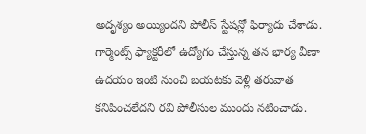అదృశ్యం అయ్యిందని పోలీస్ స్టేషన్లో ఫిర్యాదు చేశాడు. గార్మెంట్స్ ఫ్యాక్టరీలో ఉద్యోగం చేస్తున్న తన భార్య వీణా ఉదయం ఇంటి నుంచి బయటకు వెళ్లి తరువాత కనిపించలేదని రవి పోలీసుల ముందు నటించాడు.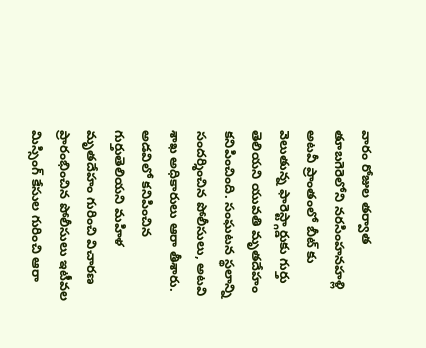వారం రోజుల తర్వాత తూబగెరెలోని నరసింహనహళ్లి అటవీ ప్రాంతంలో బీట్ కు వెలుతున్న ఫారెస్ట్గార్డుకు గుర్తు తెలియని యువతి మృతదేహం కనిపించింది. సంఘటన స్థలాన్ని సందర్శించిన పోలీసులు, అటవి శాఖ అధికారులు ఆరా తీశారు. అడవిలో కనిపించిన గుర్తుతెలియని మహిళ మృతదేహం గురించి విచారణ ప్రారంభించిన పోలీసులు ఇటీవల మిస్సింగ్ కేసుల గురించి ఆరా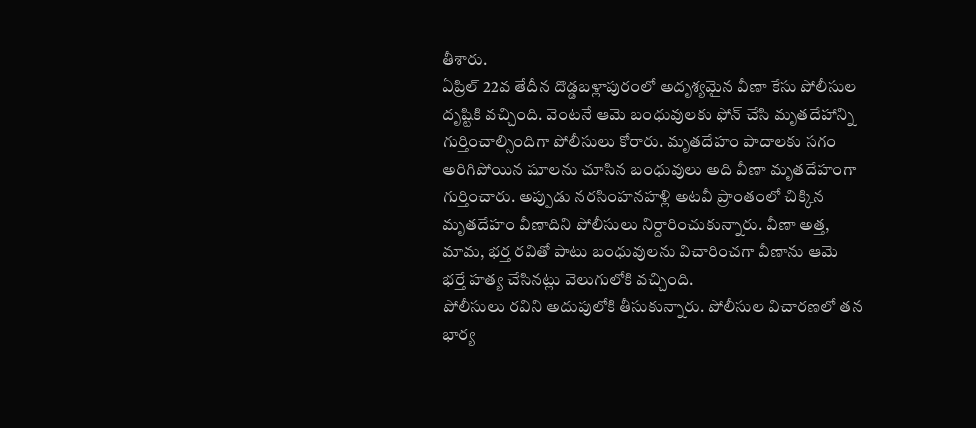తీశారు.
ఏప్రిల్ 22వ తేదీన దొడ్డబళ్లాపురంలో అదృశ్యమైన వీణా కేసు పోలీసుల దృష్టికి వచ్చింది. వెంటనే ఆమె బంధువులకు ఫోన్ చేసి మృతదేహాన్ని గుర్తించాల్సిందిగా పోలీసులు కోరారు. మృతదేహం పాదాలకు సగం అరిగిపోయిన షూలను చూసిన బంధువులు అది వీణా మృతదేహంగా గుర్తించారు. అప్పుడు నరసింహనహళ్లి అటవీ ప్రాంతంలో చిక్కిన మృతదేహం వీణాదిని పోలీసులు నిర్దారించుకున్నారు. వీణా అత్త, మామ, భర్త రవితో పాటు బంధువులను విచారించగా వీణాను ఆమె భర్తే హత్య చేసినట్లు వెలుగులోకి వచ్చింది.
పోలీసులు రవిని అదుపులోకి తీసుకున్నారు. పోలీసుల విచారణలో తన భార్య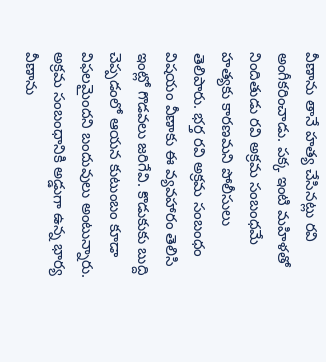వీణాను తానే హత్య చేసినట్లు రవి అంగీకరించాడు. పక్క ఇంటి మహిళతో నిందితుడు రవి అక్రమ సంబంధమే హత్యకు కారణమని పోలీసులు తెలిపారు. భర్త రవి అక్రమ సంబంధం విషయం వీణాకు ఈ వ్యవహారం తెలిసి ఇంట్లో గొడవలు జరిగేవి. కొడుకుకు బుద్ది చెప్పడంలో ఆయన కుటుంబం కూడా విఫలమైందని బందువులు అంటున్నారు.
అక్రమ సంబంధానికి అడ్డుగా ఉన్న భార్య వీణాను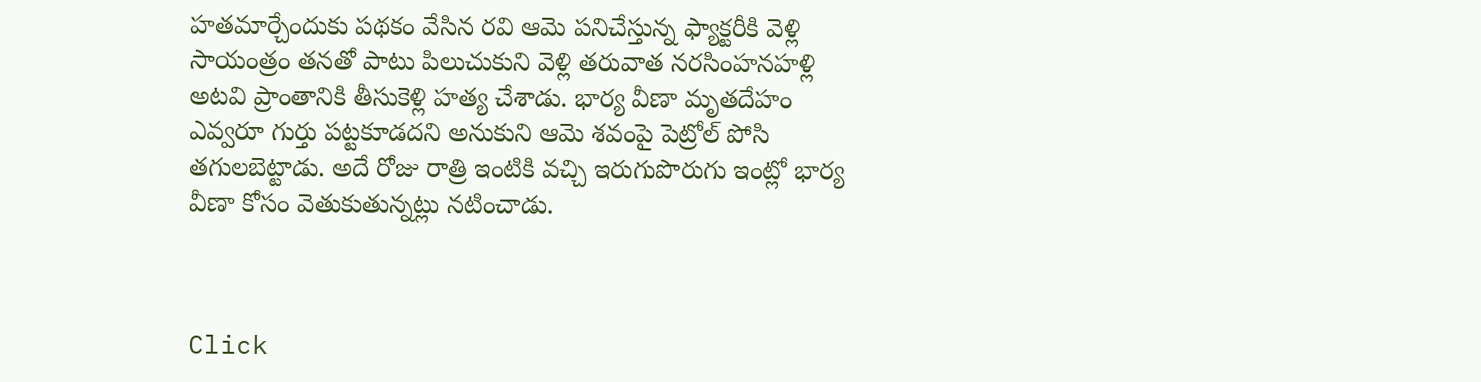హతమార్చేందుకు పథకం వేసిన రవి ఆమె పనిచేస్తున్న ఫ్యాక్టరీకి వెళ్లి సాయంత్రం తనతో పాటు పిలుచుకుని వెళ్లి తరువాత నరసింహనహళ్లి అటవి ప్రాంతానికి తీసుకెళ్లి హత్య చేశాడు. భార్య వీణా మృతదేహం ఎవ్వరూ గుర్తు పట్టకూడదని అనుకుని ఆమె శవంపై పెట్రోల్ పోసి తగులబెట్టాడు. అదే రోజు రాత్రి ఇంటికి వచ్చి ఇరుగుపొరుగు ఇంట్లో భార్య వీణా కోసం వెతుకుతున్నట్లు నటించాడు.



Click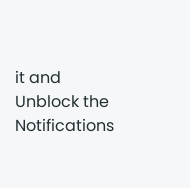it and Unblock the Notifications